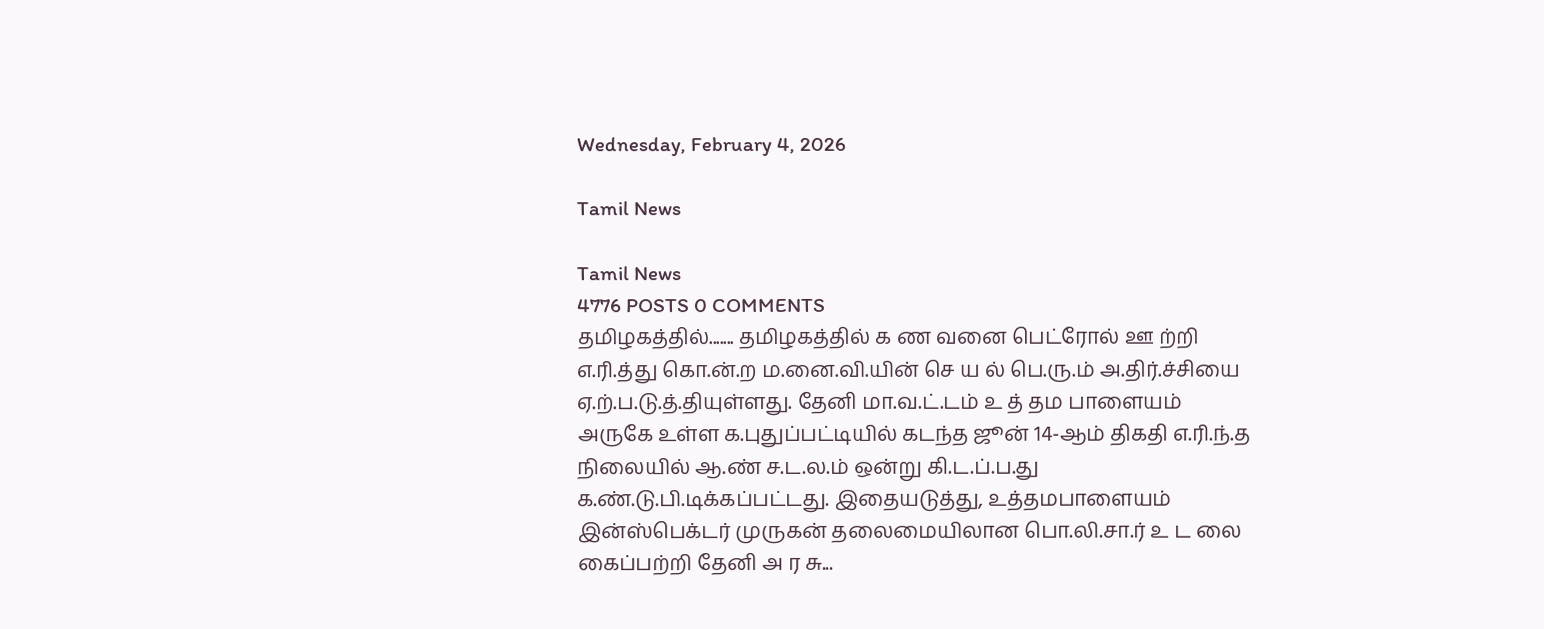Wednesday, February 4, 2026

Tamil News

Tamil News
4776 POSTS 0 COMMENTS
தமிழகத்தில்....... தமிழகத்தில் க ண வனை பெட்ரோல் ஊ ற்றி  எ.ரி.த்து கொ.ன்.ற ம.னை.வி.யின் செ ய ல் பெ.ரு.ம் அ.திர்.ச்சியை ஏ.ற்.ப.டு.த்.தியுள்ளது. தேனி மா.வ.ட்.டம் உ த் தம பாளையம் அருகே உள்ள க.புதுப்பட்டியில் கடந்த ஜூன் 14-ஆம் திகதி எ.ரி.ந்.த நிலையில் ஆ.ண் ச.ட.ல.ம் ஒன்று கி.ட.ப்.ப.து க.ண்.டு.பி.டிக்கப்பட்டது. இதையடுத்து, உத்தமபாளையம் இன்ஸ்பெக்டர் முருகன் தலைமையிலான பொ.லி.சா.ர் உ ட லை கைப்பற்றி தேனி அ ர சு...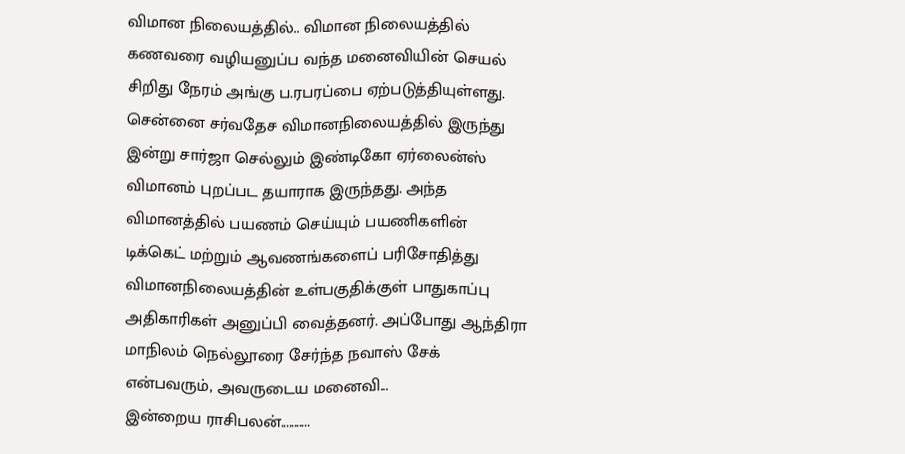விமான நிலையத்தில்.. விமான நிலையத்தில் கணவரை வழியனுப்ப வந்த மனைவியின் செயல் சிறிது நேரம் அங்கு ப.ரபரப்பை ஏற்படுத்தியுள்ளது. சென்னை சர்வதேச விமானநிலையத்தில் இருந்து இன்று சார்ஜா செல்லும் இண்டிகோ ஏர்லைன்ஸ் விமானம் புறப்பட தயாராக இருந்தது. அந்த விமானத்தில் பயணம் செய்யும் பயணிகளின் டிக்கெட் மற்றும் ஆவணங்களைப் பரிசோதித்து விமானநிலையத்தின் உள்பகுதிக்குள் பாதுகாப்பு அதிகாரிகள் அனுப்பி வைத்தனர். அப்போது ஆந்திரா மாநிலம் நெல்லூரை சேர்ந்த நவாஸ் சேக் என்பவரும், அவருடைய மனைவி...
இன்றைய ராசிபலன்...........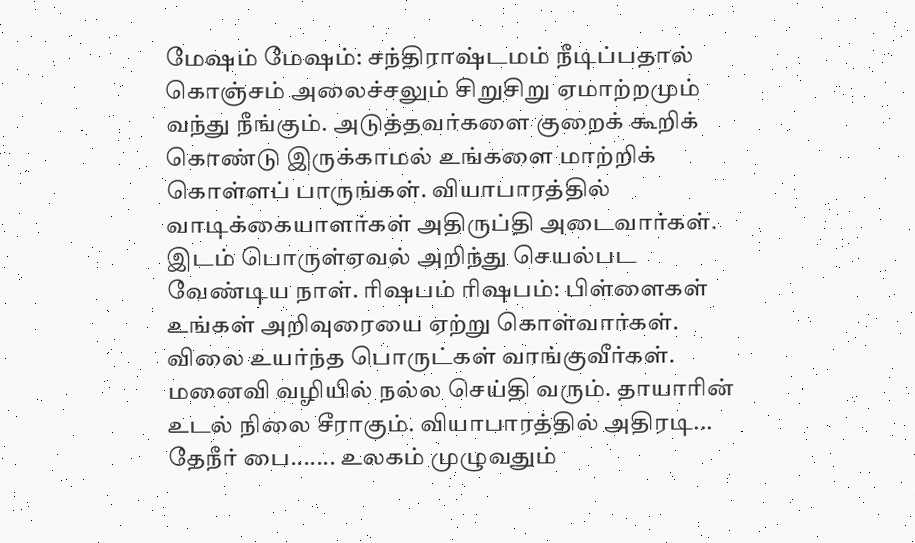மேஷம் மேஷம்: சந்திராஷ்டமம் நீடிப்பதால் கொஞ்சம் அலைச்சலும் சிறுசிறு ஏமாற்றமும் வந்து நீங்கும். அடுத்தவர்களை குறைக் கூறிக் கொண்டு இருக்காமல் உங்களை மாற்றிக் கொள்ளப் பாருங்கள். வியாபாரத்தில் வாடிக்கையாளர்கள் அதிருப்தி அடைவார்கள். இடம் பொருள்ஏவல் அறிந்து செயல்பட வேண்டிய நாள். ரிஷபம் ரிஷபம்: பிள்ளைகள் உங்கள் அறிவுரையை ஏற்று கொள்வார்கள். விலை உயர்ந்த பொருட்கள் வாங்குவீர்கள். மனைவி வழியில் நல்ல செய்தி வரும். தாயாரின் உடல் நிலை சீராகும். வியாபாரத்தில் அதிரடி...
தேநீர் பை....... உலகம் முழுவதும்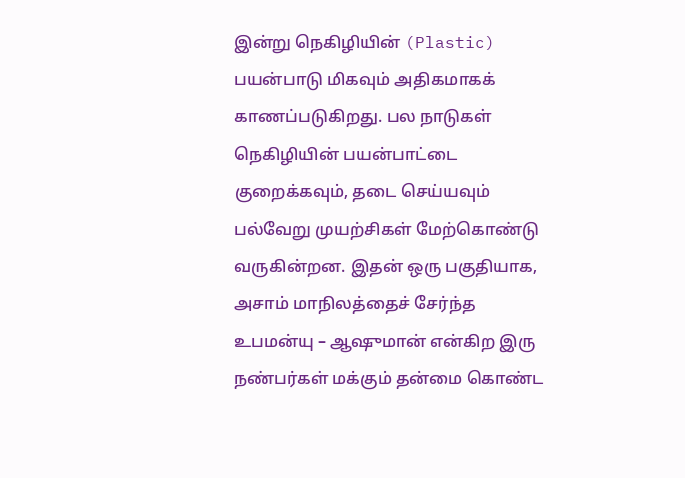இன்று நெகிழியின் (Plastic) பயன்பாடு மிகவும் அதிகமாகக் காணப்படுகிறது. பல நாடுகள் நெகிழியின் பயன்பாட்டை குறைக்கவும், தடை செய்யவும் பல்வேறு முயற்சிகள் மேற்கொண்டு வருகின்றன. இதன் ஒரு பகுதியாக, அசாம் மாநிலத்தைச் சேர்ந்த உபமன்யு – ஆஷுமான் என்கிற இரு நண்பர்கள் மக்கும் தன்மை கொண்ட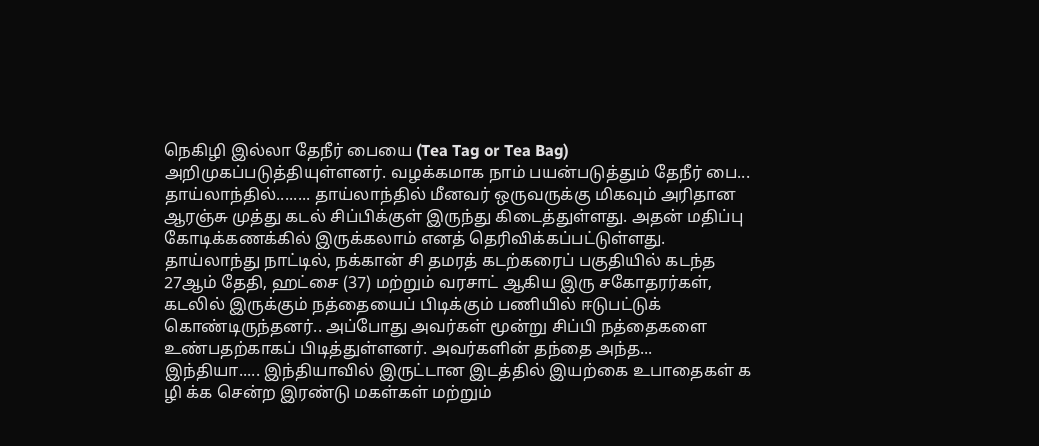நெகிழி இல்லா தேநீர் பையை (Tea Tag or Tea Bag) அறிமுகப்படுத்தியுள்ளனர். வழக்கமாக நாம் பயன்படுத்தும் தேநீர் பை...
தாய்லாந்தில்........ தாய்லாந்தில் மீனவர் ஒருவருக்கு மிகவும் அரிதான ஆரஞ்சு முத்து கடல் சிப்பிக்குள் இருந்து கிடைத்துள்ளது. அதன் மதிப்பு கோடிக்கணக்கில் இருக்கலாம் எனத் தெரிவிக்கப்பட்டுள்ளது. தாய்லாந்து நாட்டில், நக்கான் சி தமரத் கடற்கரைப் பகுதியில் கடந்த 27ஆம் தேதி, ஹட்சை (37) மற்றும் வரசாட் ஆகிய இரு சகோதரர்கள், கடலில் இருக்கும் நத்தையைப் பிடிக்கும் பணியில் ஈடுபட்டுக் கொண்டிருந்தனர்.. அப்போது அவர்கள் மூன்று சிப்பி நத்தைகளை உண்பதற்காகப் பிடித்துள்ளனர். அவர்களின் தந்தை அந்த...
இந்தியா..... இந்தியாவில் இருட்டான இடத்தில் இயற்கை உபாதைகள் க ழி க்க சென்ற இரண்டு மகள்கள் மற்றும்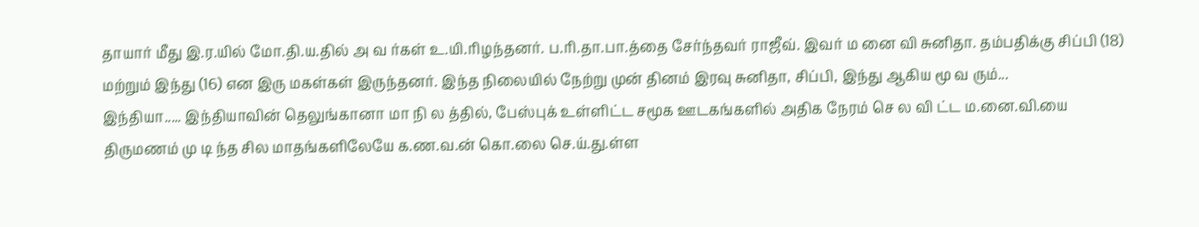தாயார் மீது இ.ர.யில் மோ.தி.ய.தில் அ வ ர்கள் உ.யி.ரிழந்தனர். ப.ரி.தா.பா.த்தை சேர்ந்தவர் ராஜீவ். இவர் ம னை வி சுனிதா. தம்பதிக்கு சிப்பி (18) மற்றும் இந்து (16) என இரு மகள்கள் இருந்தனர். இந்த நிலையில் நேற்று முன் தினம் இரவு சுனிதா, சிப்பி, இந்து ஆகிய மூ வ ரும்...
இந்தியா..... இந்தியாவின் தெலுங்கானா மா நி ல த்தில், பேஸ்புக் உள்ளிட்ட சமூக ஊடகங்களில் அதிக நேரம் செ ல வி ட்ட ம.னை.வி.யை திருமணம் மு டி ந்த சில மாதங்களிலேயே க.ண.வ.ன் கொ.லை செ.ய்.து.ள்ள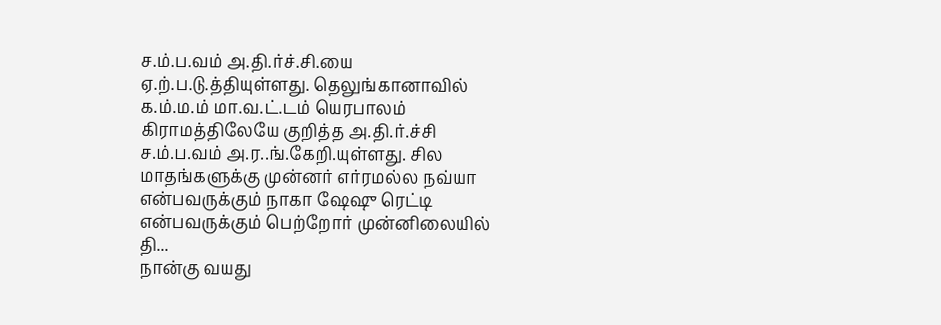ச.ம்.ப.வம் அ.தி.ர்ச்.சி.யை ஏ.ற்.ப.டு.த்தியுள்ளது. தெலுங்கானாவில் க.ம்.ம.ம் மா.வ.ட்.டம் யெரபாலம் கிராமத்திலேயே குறித்த அ.தி.ர்.ச்சி ச.ம்.ப.வம் அ.ர..ங்.கேறி.யுள்ளது. சில மாதங்களுக்கு முன்னர் எர்ரமல்ல நவ்யா என்பவருக்கும் நாகா ஷேஷு ரெட்டி என்பவருக்கும் பெற்றோர் முன்னிலையில் தி...
நான்கு வயது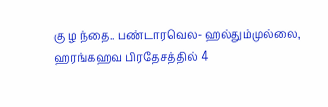கு ழ ந்தை.. பண்டாரவெல- ஹல்தும்முல்லை, ஹரங்கஹவ பிரதேசத்தில் 4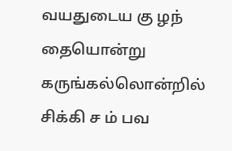வயதுடைய கு ழந் தையொன்று கருங்கல்லொன்றில் சிக்கி ச ம் பவ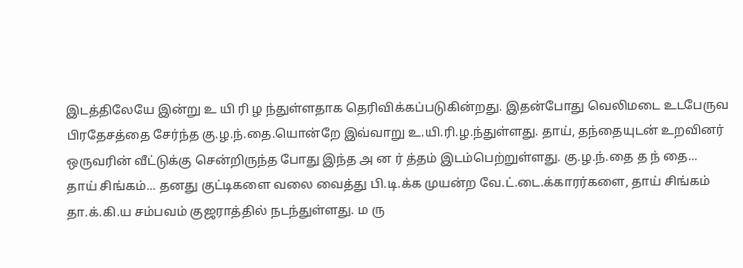இடத்திலேயே இன்று உ யி ரி ழ ந்துள்ளதாக தெரிவிக்கப்படுகின்றது. இதன்போது வெலிமடை உடபேருவ பிரதேசத்தை சேர்ந்த கு.ழ.ந்.தை.யொன்றே இவ்வாறு உ.யி.ரி.ழ.ந்துள்ளது. தாய், தந்தையுடன் உறவினர் ஒருவரின் வீட்டுக்கு சென்றிருந்த போது இந்த அ ன ர் த்தம் இடம்பெற்றுள்ளது. கு.ழ.ந்.தை த ந் தை...
தாய் சிங்கம்... தனது குட்டிகளை வலை வைத்து பி.டி.க்க முயன்ற வே.ட்.டை.க்காரர்களை, தாய் சிங்கம் தா.க்.கி.ய சம்பவம் குஜராத்தில் நடந்துள்ளது. ம ரு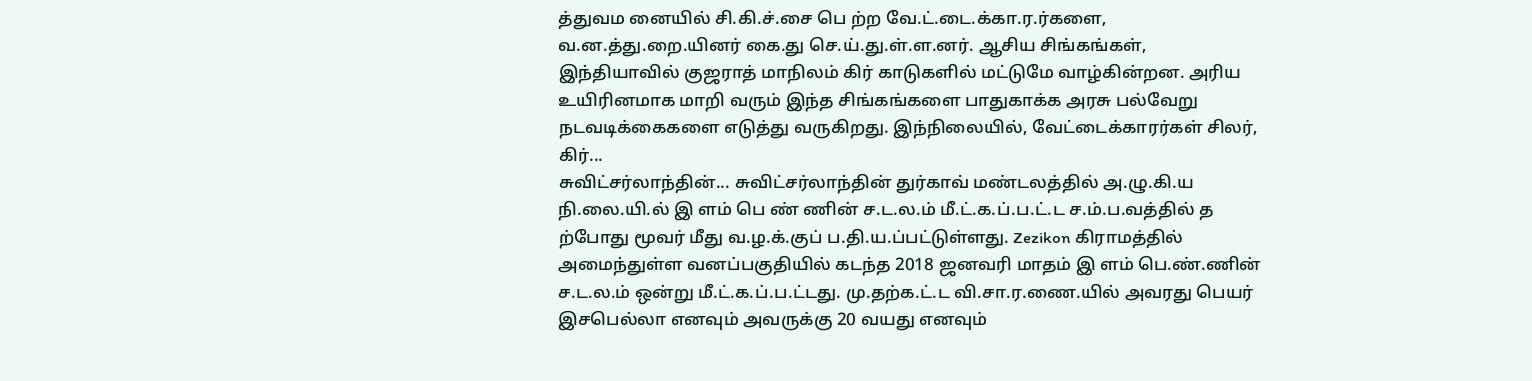த்துவம னையில் சி.கி.ச்.சை பெ ற்ற வே.ட்.டை.க்கா.ர.ர்களை, வ.ன.த்து.றை.யினர் கை.து செ.ய்.து.ள்.ள.னர். ஆசிய சிங்கங்கள், இந்தியாவில் குஜராத் மாநிலம் கிர் காடுகளில் மட்டுமே வாழ்கின்றன. அரிய உயிரினமாக மாறி வரும் இந்த சிங்கங்களை பாதுகாக்க அரசு பல்வேறு நடவடிக்கைகளை எடுத்து வருகிறது. இந்நிலையில், வேட்டைக்காரர்கள் சிலர், கிர்...
சுவிட்சர்லாந்தின்... சுவிட்சர்லாந்தின் துர்காவ் மண்டலத்தில் அ.ழு.கி.ய நி.லை.யி.ல் இ ளம் பெ ண் ணின் ச.ட.ல.ம் மீ.ட்.க.ப்.ப.ட்.ட ச.ம்.ப.வத்தில் த ற்போது மூவர் மீது வ.ழ.க்.குப் ப.தி.ய.ப்பட்டுள்ளது. Zezikon கிராமத்தில் அமைந்துள்ள வனப்பகுதியில் கடந்த 2018 ஜனவரி மாதம் இ ளம் பெ.ண்.ணின் ச.ட.ல.ம் ஒன்று மீ.ட்.க.ப்.ப.ட்டது. மு.தற்க.ட்.ட வி.சா.ர.ணை.யில் அவரது பெயர் இசபெல்லா எனவும் அவருக்கு 20 வயது எனவும்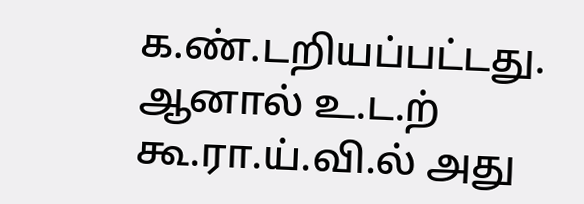க.ண்.டறியப்பட்டது. ஆனால் உ.ட.ற் கூ.ரா.ய்.வி.ல் அது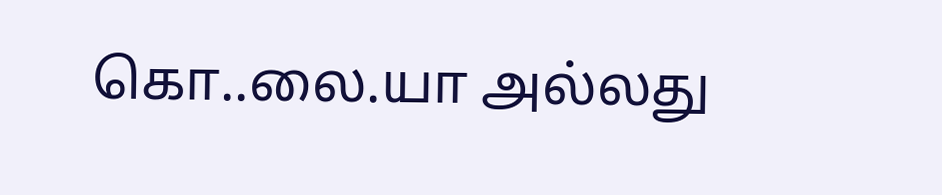கொ..லை.யா அல்லது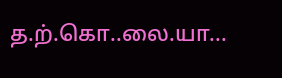த.ற்.கொ..லை.யா...